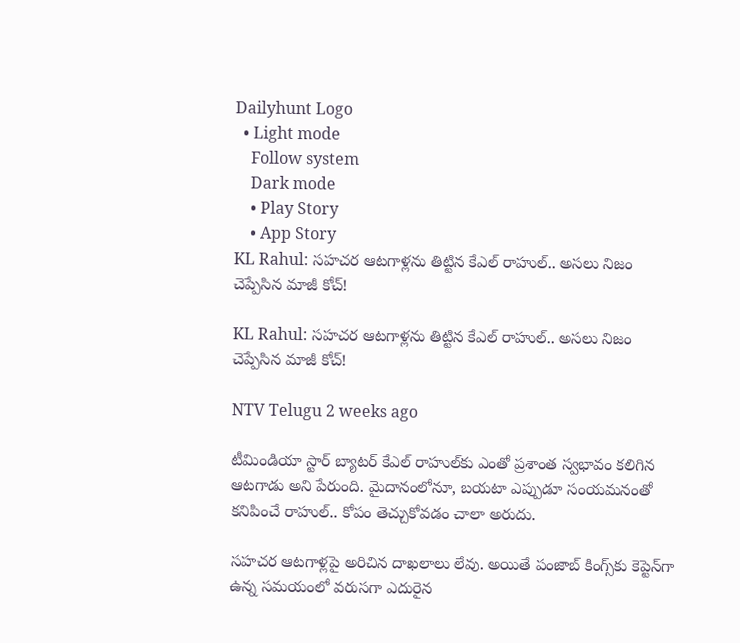Dailyhunt Logo
  • Light mode
    Follow system
    Dark mode
    • Play Story
    • App Story
KL Rahul: సహచర ఆటగాళ్లను తిట్టిన కేఎల్ రాహుల్.. అసలు నిజం చెప్పేసిన మాజీ కోచ్!

KL Rahul: సహచర ఆటగాళ్లను తిట్టిన కేఎల్ రాహుల్.. అసలు నిజం చెప్పేసిన మాజీ కోచ్!

NTV Telugu 2 weeks ago

టీమిండియా స్టార్ బ్యాటర్ కేఎల్ రాహుల్‌కు ఎంతో ప్రశాంత స్వభావం కలిగిన ఆటగాడు అని పేరుంది. మైదానంలోనూ, బయటా ఎప్పుడూ సంయమనంతో కనిపించే రాహుల్.. కోపం తెచ్చుకోవడం చాలా అరుదు.

సహచర ఆటగాళ్లపై అరిచిన దాఖలాలు లేవు. అయితే పంజాబ్ కింగ్స్‌కు కెప్టెన్‌గా ఉన్న సమయంలో వరుసగా ఎదురైన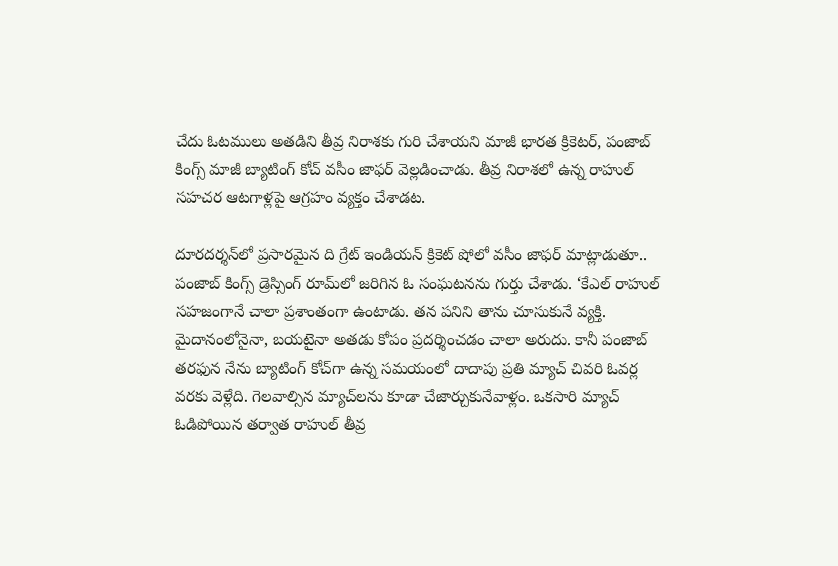చేదు ఓటములు అతడిని తీవ్ర నిరాశకు గురి చేశాయని మాజీ భారత క్రికెటర్, పంజాబ్ కింగ్స్ మాజీ బ్యాటింగ్ కోచ్ వసీం జాఫర్ వెల్లడించాడు. తీవ్ర నిరాశలో ఉన్న రాహుల్ సహచర ఆటగాళ్లపై ఆగ్రహం వ్యక్తం చేశాడట.

దూరదర్శన్‌లో ప్రసారమైన ది గ్రేట్ ఇండియన్ క్రికెట్ షోలో వసీం జాఫర్ మాట్లాడుతూ.. పంజాబ్ కింగ్స్ డ్రెస్సింగ్‌ రూమ్‌లో జరిగిన ఓ సంఘటనను గుర్తు చేశాడు. ‘కేఎల్ రాహుల్ సహజంగానే చాలా ప్రశాంతంగా ఉంటాడు. తన పనిని తాను చూసుకునే వ్యక్తి. మైదానంలోనైనా, బయటైనా అతడు కోపం ప్రదర్శించడం చాలా అరుదు. కానీ పంజాబ్ తరఫున నేను బ్యాటింగ్ కోచ్‌గా ఉన్న సమయంలో దాదాపు ప్రతి మ్యాచ్ చివరి ఓవర్ల వరకు వెళ్లేది. గెలవాల్సిన మ్యాచ్‌లను కూడా చేజార్చుకునేవాళ్లం. ఒకసారి మ్యాచ్ ఓడిపోయిన తర్వాత రాహుల్ తీవ్ర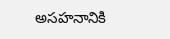అసహనానికి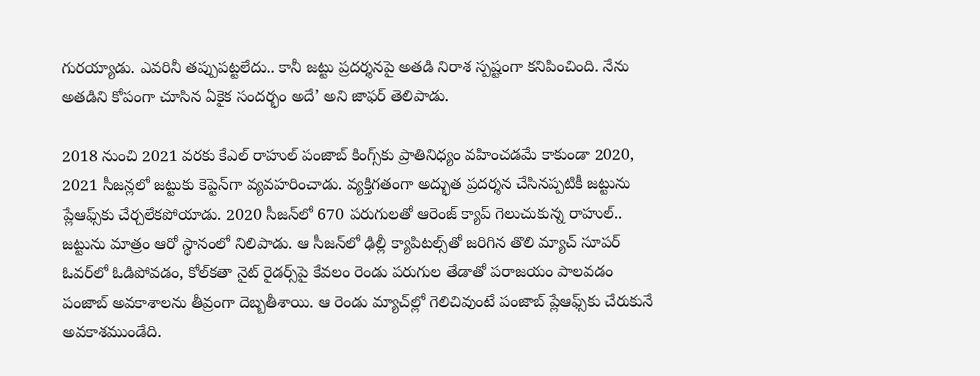గురయ్యాడు. ఎవరినీ తప్పుపట్టలేదు.. కానీ జట్టు ప్రదర్శనపై అతడి నిరాశ స్పష్టంగా కనిపించింది. నేను అతడిని కోపంగా చూసిన ఏకైక సందర్భం అదే’ అని జాఫర్ తెలిపాడు.

2018 నుంచి 2021 వరకు కేఎల్ రాహుల్ పంజాబ్ కింగ్స్‌కు ప్రాతినిధ్యం వహించడమే కాకుండా 2020, 2021 సీజన్లలో జట్టుకు కెప్టెన్‌గా వ్యవహరించాడు. వ్యక్తిగతంగా అద్భుత ప్రదర్శన చేసినప్పటికీ జట్టును ప్లేఆఫ్స్‌కు చేర్చలేకపోయాడు. 2020 సీజన్‌లో 670 పరుగులతో ఆరెంజ్ క్యాప్ గెలుచుకున్న రాహుల్.. జట్టును మాత్రం ఆరో స్థానంలో నిలిపాడు. ఆ సీజన్‌లో ఢిల్లీ క్యాపిటల్స్‌తో జరిగిన తొలి మ్యాచ్ సూపర్ ఓవర్‌లో ఓడిపోవడం, కోల్‌కతా నైట్ రైడర్స్‌పై కేవలం రెండు పరుగుల తేడాతో పరాజయం పాలవడం పంజాబ్ అవకాశాలను తీవ్రంగా దెబ్బతీశాయి. ఆ రెండు మ్యాచ్‌ల్లో గెలిచివుంటే పంజాబ్ ప్లేఆఫ్స్‌కు చేరుకునే అవకాశముండేది.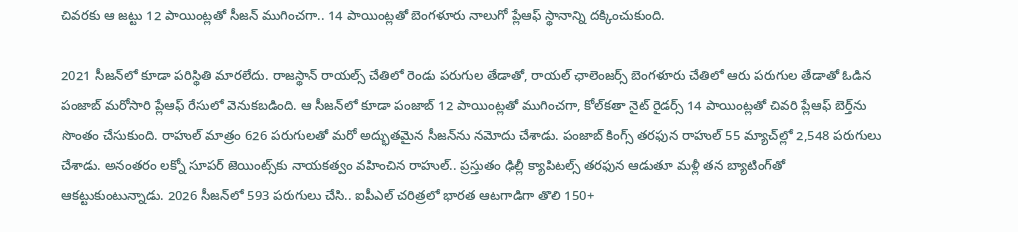చివరకు ఆ జట్టు 12 పాయింట్లతో సీజన్ ముగించగా.. 14 పాయింట్లతో బెంగళూరు నాలుగో ప్లేఆఫ్ స్థానాన్ని దక్కించుకుంది.

2021 సీజన్‌లో కూడా పరిస్థితి మారలేదు. రాజస్థాన్ రాయల్స్ చేతిలో రెండు పరుగుల తేడాతో, రాయల్ ఛాలెంజర్స్ బెంగళూరు చేతిలో ఆరు పరుగుల తేడాతో ఓడిన పంజాబ్ మరోసారి ప్లేఆఫ్ రేసులో వెనుకబడింది. ఆ సీజన్‌లో కూడా పంజాబ్ 12 పాయింట్లతో ముగించగా, కోల్‌కతా నైట్ రైడర్స్ 14 పాయింట్లతో చివరి ప్లేఆఫ్ బెర్త్‌ను సొంతం చేసుకుంది. రాహుల్ మాత్రం 626 పరుగులతో మరో అద్భుతమైన సీజన్‌ను నమోదు చేశాడు. పంజాబ్ కింగ్స్ తరఫున రాహుల్ 55 మ్యాచ్‌ల్లో 2,548 పరుగులు చేశాడు. అనంతరం లక్నో సూపర్ జెయింట్స్‌కు నాయకత్వం వహించిన రాహుల్.. ప్రస్తుతం ఢిల్లీ క్యాపిటల్స్ తరఫున ఆడుతూ మళ్లీ తన బ్యాటింగ్‌తో ఆకట్టుకుంటున్నాడు. 2026 సీజన్‌లో 593 పరుగులు చేసి.. ఐపీఎల్ చరిత్రలో భారత ఆటగాడిగా తొలి 150+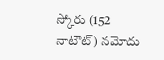స్కోరు (152 నాటౌట్) నమోదు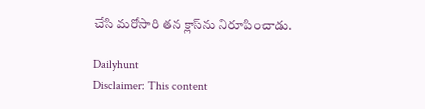చేసి మరోసారి తన క్లాస్‌ను నిరూపించాడు.

Dailyhunt
Disclaimer: This content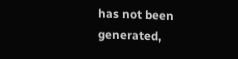has not been generated,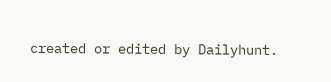created or edited by Dailyhunt.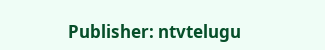Publisher: ntvtelugu